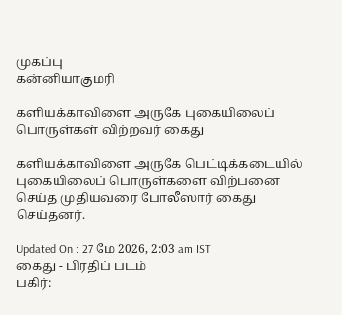முகப்பு
கன்னியாகுமரி

களியக்காவிளை அருகே புகையிலைப் பொருள்கள் விற்றவர் கைது

களியக்காவிளை அருகே பெட்டிக்கடையில் புகையிலைப் பொருள்களை விற்பனை செய்த முதியவரை போலீஸார் கைது செய்தனர்.

Updated On : 27 மே 2026, 2:03 am IST
கைது - பிரதிப் படம்
பகிர்: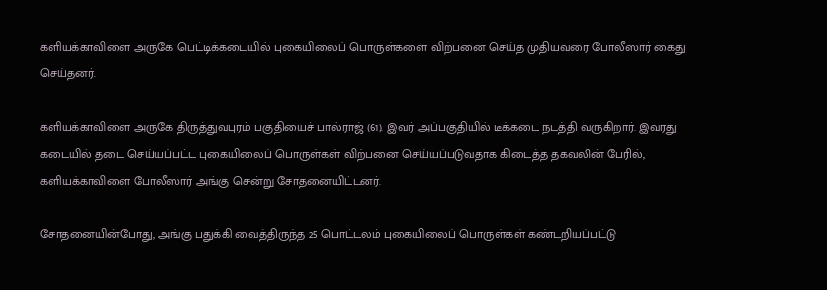களியக்காவிளை அருகே பெட்டிக்கடையில் புகையிலைப் பொருள்களை விற்பனை செய்த முதியவரை போலீஸார் கைது செய்தனர்.

களியக்காவிளை அருகே திருத்துவபுரம் பகுதியைச் பால்ராஜ் (61). இவர் அப்பகுதியில் டீக்கடை நடத்தி வருகிறார். இவரது கடையில் தடை செய்யப்பட்ட புகையிலைப் பொருள்கள் விற்பனை செய்யப்படுவதாக கிடைத்த தகவலின் பேரில், களியக்காவிளை போலீஸார் அங்கு சென்று சோதனையிட்டனர்.

சோதனையின்போது, அங்கு பதுக்கி வைத்திருந்த 25 பொட்டலம் புகையிலைப் பொருள்கள் கண்டறியப்பட்டு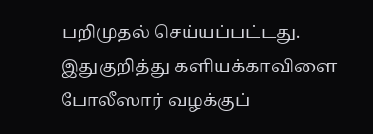பறிமுதல் செய்யப்பட்டது. இதுகுறித்து களியக்காவிளை போலீஸார் வழக்குப்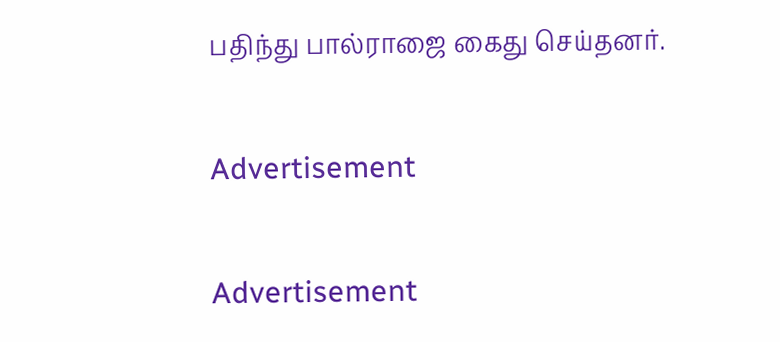பதிந்து பால்ராஜை கைது செய்தனர்.

Advertisement

Advertisement